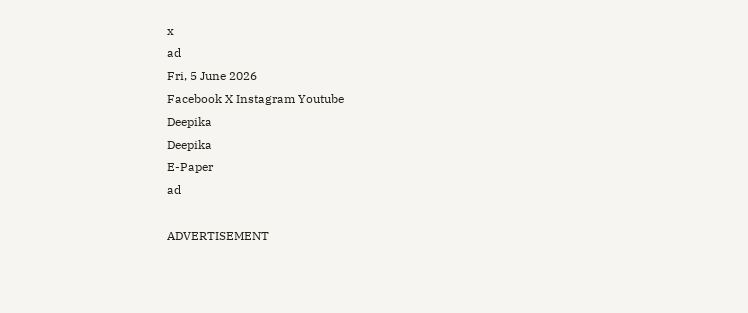x
ad
Fri, 5 June 2026
Facebook X Instagram Youtube
Deepika
Deepika
E-Paper
ad

ADVERTISEMENT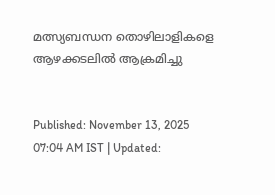മത്സ്യബന്ധന തൊഴിലാളികളെ ആഴക്കടലിൽ ആക്രമിച്ചു


Published: November 13, 2025 07:04 AM IST | Updated: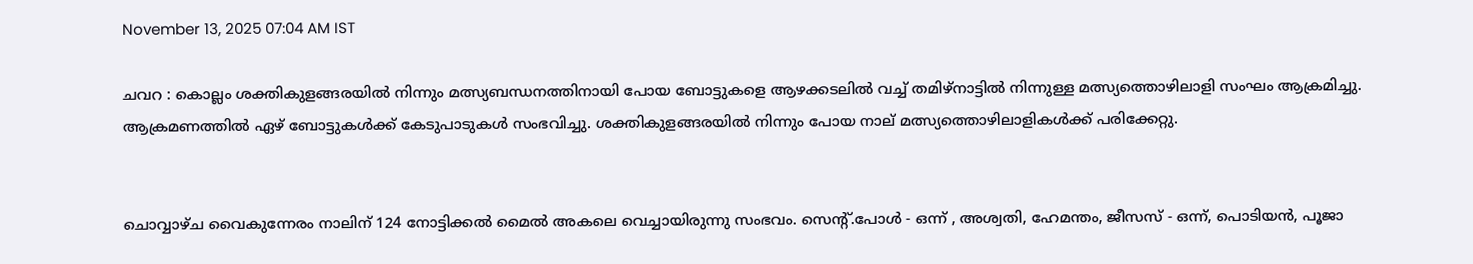November 13, 2025 07:04 AM IST

ചവറ : കൊല്ലം ശക്തികുളങ്ങരയിൽ നിന്നും മത്സ്യബന്ധനത്തിനായി പോയ ബോട്ടുകളെ ആഴക്കടലിൽ വച്ച് തമിഴ്നാട്ടിൽ നിന്നുള്ള മത്സ്യത്തൊഴിലാളി സംഘം ആക്രമിച്ചു. ആക്രമണത്തിൽ ഏഴ് ബോട്ടുകൾക്ക് കേടുപാടുകൾ സംഭവിച്ചു. ശക്തികുളങ്ങരയിൽ നിന്നും പോയ നാല് മത്സ്യത്തൊഴിലാളികൾക്ക് പരിക്കേറ്റു.


ചൊവ്വാഴ്ച വൈകുന്നേരം നാലിന് 124 നോട്ടിക്കൽ മൈൽ അകലെ വെച്ചായിരുന്നു സംഭവം. സെന്‍റ്.പോൾ - ഒന്ന് , അശ്വതി, ഹേമന്തം, ജീസസ് - ഒന്ന്, പൊടിയൻ, പൂജാ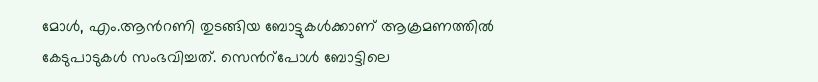മോൾ, എം.ആന്‍റണി തുടങ്ങിയ ബോട്ടുകൾക്കാണ് ആക്രമണത്തിൽ കേടുപാടുകൾ സംഭവിച്ചത്. സെന്‍റ്പോൾ ബോട്ടിലെ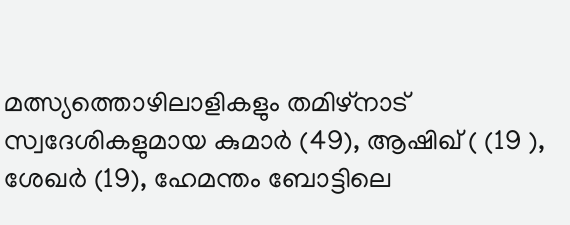മത്സ്യത്തൊഴിലാളികളും തമിഴ്നാട് സ്വദേശികളുമായ കുമാർ (49), ആഷിഖ് ( (19 ), ശേഖർ (19), ഹേമന്തം ബോട്ടിലെ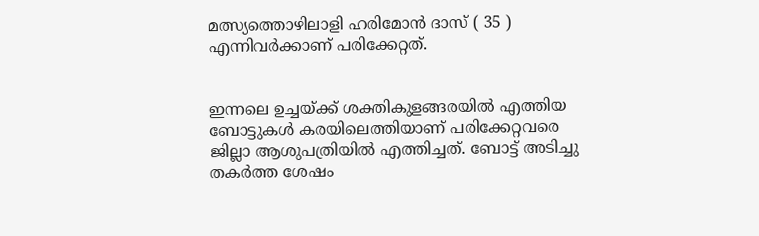മത്സ്യത്തൊഴിലാളി ഹരിമോൻ ദാസ് ( 35 ) എന്നിവർക്കാണ് പരിക്കേറ്റത്.


ഇന്നലെ ഉച്ചയ്ക്ക് ശക്തികുളങ്ങരയിൽ എത്തിയ ബോട്ടുകൾ കരയിലെത്തിയാണ് പരിക്കേറ്റവരെ ജില്ലാ ആശുപത്രിയിൽ എത്തിച്ചത്. ബോട്ട് അടിച്ചു തകർത്ത ശേഷം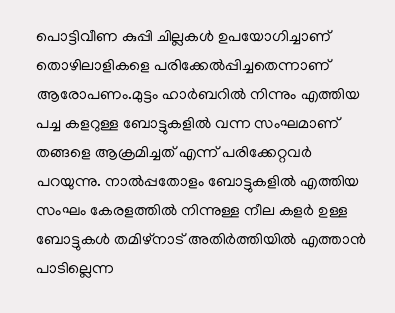പൊട്ടിവീണ കുപ്പി ചില്ലകൾ ഉപയോഗിച്ചാണ് തൊഴിലാളികളെ പരിക്കേൽപ്പിച്ചതെന്നാണ് ആരോപണം.മുട്ടം ഹാർബറിൽ നിന്നും എത്തിയ പച്ച കളറുള്ള ബോട്ടുകളിൽ വന്ന സംഘമാണ് തങ്ങളെ ആക്രമിച്ചത് എന്ന് പരിക്കേറ്റവർ പറയുന്നു. നാൽപ്പതോളം ബോട്ടുകളിൽ എത്തിയ സംഘം കേരളത്തിൽ നിന്നുള്ള നീല കളർ ഉള്ള ബോട്ടുകൾ തമിഴ്നാട് അതിർത്തിയിൽ എത്താൻ പാടില്ലെന്ന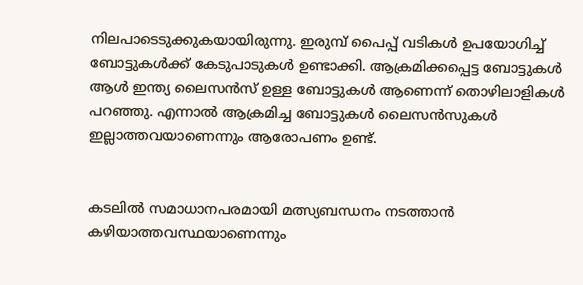നിലപാടെടുക്കുകയായിരുന്നു. ഇരുമ്പ് പൈപ്പ് വടികൾ ഉപയോഗിച്ച് ബോട്ടുകൾക്ക് കേടുപാടുകൾ ഉണ്ടാക്കി. ആക്രമിക്കപ്പെട്ട ബോട്ടുകൾ ആൾ ഇന്ത്യ ലൈസൻസ് ഉള്ള ബോട്ടുകൾ ആണെന്ന് തൊഴിലാളികൾ പറഞ്ഞു. എന്നാൽ ആക്രമിച്ച ബോട്ടുകൾ ലൈസൻസുകൾ ഇല്ലാത്തവയാണെന്നും ആരോപണം ഉണ്ട്.


കടലിൽ സമാധാനപരമായി മത്സ്യബന്ധനം നടത്താൻ കഴിയാത്തവസ്ഥയാണെന്നും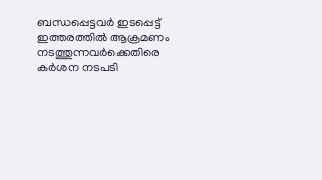ബന്ധപ്പെട്ടവർ ഇടപ്പെട്ട് ഇത്തരത്തിൽ ആക്രമണം നടത്തുന്നവർക്കെതിരെ കർശന നടപടി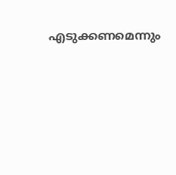എടുക്കണമെന്നും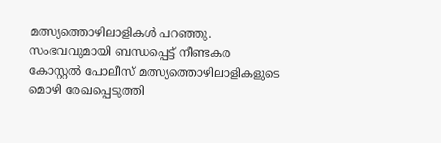മത്സ്യത്തൊഴിലാളികൾ പറഞ്ഞു. സംഭവവുമായി ബന്ധപ്പെട്ട് നീണ്ടകര കോസ്റ്റൽ പോലീസ് മത്സ്യത്തൊഴിലാളികളുടെ മൊഴി രേഖപ്പെടുത്തി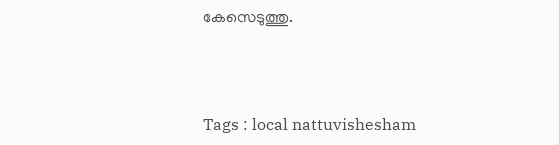കേസെടുത്തു.



Tags : local nattuvishesham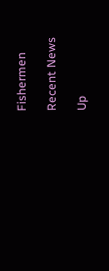Fishermen

Recent News

Up